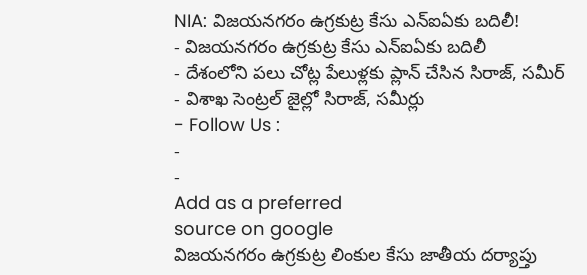NIA: విజయనగరం ఉగ్రకుట్ర కేసు ఎన్ఐఏకు బదిలీ!
- విజయనగరం ఉగ్రకుట్ర కేసు ఎన్ఐఏకు బదిలీ
- దేశంలోని పలు చోట్ల పేలుళ్లకు ప్లాన్ చేసిన సిరాజ్, సమీర్
- విశాఖ సెంట్రల్ జైల్లో సిరాజ్, సమీర్లు
- Follow Us :
-
-
Add as a preferred
source on google
విజయనగరం ఉగ్రకుట్ర లింకుల కేసు జాతీయ దర్యాప్తు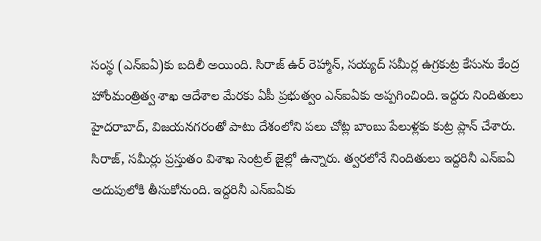సంస్థ (ఎన్ఐఏ)కు బదిలీ అయింది. సిరాజ్ ఉర్ రెహ్మాన్, సయ్యద్ సమీర్ల ఉగ్రకుట్ర కేసును కేంద్ర హోంమంత్రిత్వ శాఖ ఆదేశాల మేరకు ఏపీ ప్రభుత్వం ఎన్ఐఏకు అప్పగించింది. ఇద్దరు నిందితులు హైదరాబాద్, విజయనగరంతో పాటు దేశంలోని పలు చోట్ల బాంబు పేలుళ్లకు కుట్ర ప్లాన్ చేశారు. సిరాజ్, సమీర్లు ప్రస్తుతం విశాఖ సెంట్రల్ జైల్లో ఉన్నారు. త్వరలోనే నిందితులు ఇద్దరినీ ఎన్ఐఏ అదుపులోకి తీసుకోనుంది. ఇద్దరినీ ఎన్ఐఏకు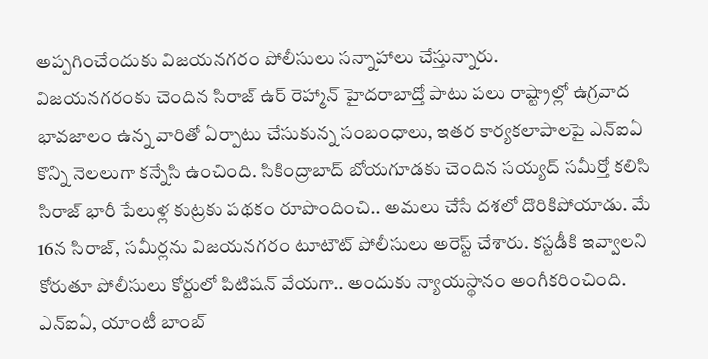అప్పగించేందుకు విజయనగరం పోలీసులు సన్నాహాలు చేస్తున్నారు.
విజయనగరంకు చెందిన సిరాజ్ ఉర్ రెహ్మాన్ హైదరాబాద్తో పాటు పలు రాష్ట్రాల్లో ఉగ్రవాద భావజాలం ఉన్న వారితో ఏర్పాటు చేసుకున్న సంబంధాలు, ఇతర కార్యకలాపాలపై ఎన్ఐఏ కొన్ని నెలలుగా కన్నేసి ఉంచింది. సికింద్రాబాద్ బోయగూడకు చెందిన సయ్యద్ సమీర్తో కలిసి సిరాజ్ భారీ పేలుళ్ల కుట్రకు పథకం రూపొందించి.. అమలు చేసే దశలో దొరికిపోయాడు. మే 16న సిరాజ్, సమీర్లను విజయనగరం టూటౌట్ పోలీసులు అరెస్ట్ చేశారు. కస్టడీకి ఇవ్వాలని కోరుతూ పోలీసులు కోర్టులో పిటిషన్ వేయగా.. అందుకు న్యాయస్థానం అంగీకరించింది. ఎన్ఐఏ, యాంటీ బాంబ్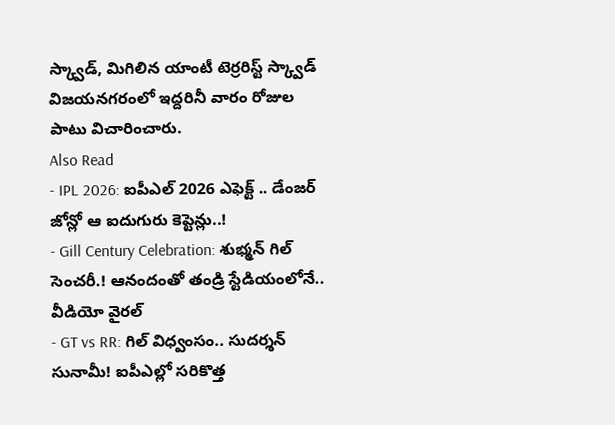స్క్వాడ్, మిగిలిన యాంటీ టెర్రరిస్ట్ స్క్వాడ్ విజయనగరంలో ఇద్దరినీ వారం రోజుల పాటు విచారించారు.
Also Read
- IPL 2026: ఐపీఎల్ 2026 ఎఫెక్ట్ .. డేంజర్ జోన్లో ఆ ఐదుగురు కెప్టెన్లు..!
- Gill Century Celebration: శుభ్మన్ గిల్ సెంచరీ.! ఆనందంతో తండ్రి స్టేడియంలోనే.. వీడియో వైరల్
- GT vs RR: గిల్ విధ్వంసం.. సుదర్శన్ సునామీ! ఐపీఎల్లో సరికొత్త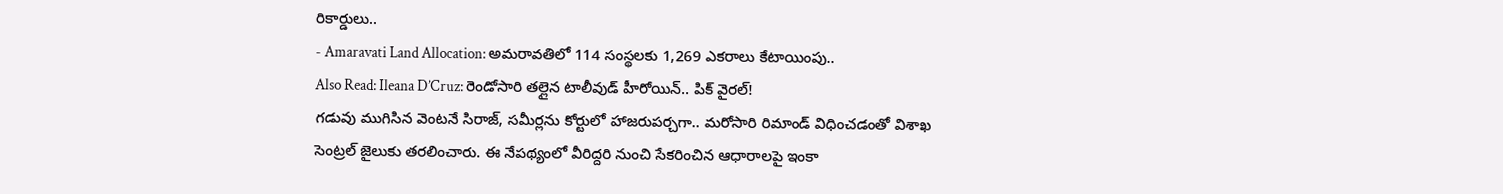రికార్డులు..
- Amaravati Land Allocation: అమరావతిలో 114 సంస్థలకు 1,269 ఎకరాలు కేటాయింపు..
Also Read: Ileana D’Cruz: రెండోసారి తల్లైన టాలీవుడ్ హీరోయిన్.. పిక్ వైరల్!
గడువు ముగిసిన వెంటనే సిరాజ్, సమీర్లను కోర్టులో హాజరుపర్చగా.. మరోసారి రిమాండ్ విధించడంతో విశాఖ సెంట్రల్ జైలుకు తరలించారు. ఈ నేపథ్యంలో వీరిద్దరి నుంచి సేకరించిన ఆధారాలపై ఇంకా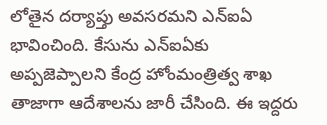లోతైన దర్యాప్తు అవసరమని ఎన్ఐఏ భావించింది. కేసును ఎన్ఐఏకు అప్పజెప్పాలని కేంద్ర హోంమంత్రిత్వ శాఖ తాజాగా ఆదేశాలను జారీ చేసింది. ఈ ఇద్దరు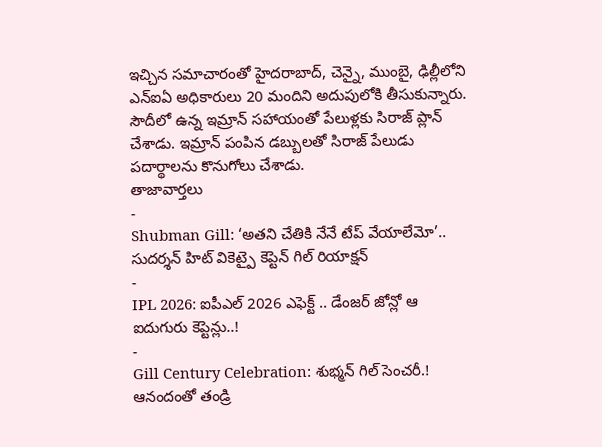ఇచ్చిన సమాచారంతో హైదరాబాద్, చెన్నై, ముంబై, ఢిల్లీలోని ఎన్ఐఏ అధికారులు 20 మందిని అదుపులోకి తీసుకున్నారు. సౌదీలో ఉన్న ఇమ్రాన్ సహాయంతో పేలుళ్లకు సిరాజ్ ప్లాన్ చేశాడు. ఇమ్రాన్ పంపిన డబ్బులతో సిరాజ్ పేలుడు పదార్థాలను కొనుగోలు చేశాడు.
తాజావార్తలు
-
Shubman Gill: ‘అతని చేతికి నేనే టేప్ వేయాలేమో’.. సుదర్శన్ హిట్ వికెట్పై కెప్టెన్ గిల్ రియాక్షన్
-
IPL 2026: ఐపీఎల్ 2026 ఎఫెక్ట్ .. డేంజర్ జోన్లో ఆ ఐదుగురు కెప్టెన్లు..!
-
Gill Century Celebration: శుభ్మన్ గిల్ సెంచరీ.! ఆనందంతో తండ్రి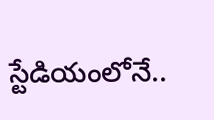స్టేడియంలోనే..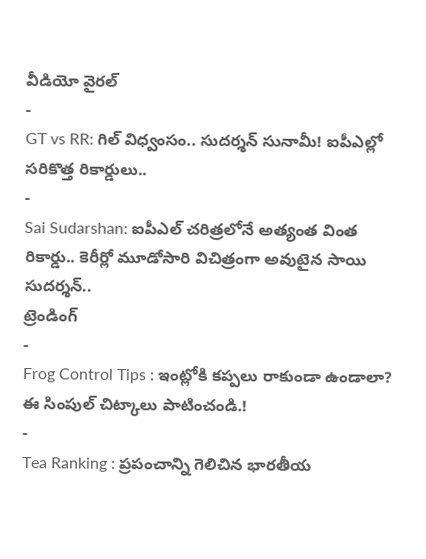వీడియో వైరల్
-
GT vs RR: గిల్ విధ్వంసం.. సుదర్శన్ సునామీ! ఐపీఎల్లో సరికొత్త రికార్డులు..
-
Sai Sudarshan: ఐపీఎల్ చరిత్రలోనే అత్యంత వింత రికార్డు.. కెరీర్లో మూడోసారి విచిత్రంగా అవుటైన సాయి సుదర్శన్..
ట్రెండింగ్
-
Frog Control Tips : ఇంట్లోకి కప్పలు రాకుండా ఉండాలా? ఈ సింపుల్ చిట్కాలు పాటించండి.!
-
Tea Ranking : ప్రపంచాన్ని గెలిచిన భారతీయ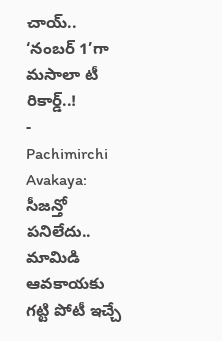చాయ్.. ‘నంబర్ 1’గా మసాలా టీ రికార్డ్..!
-
Pachimirchi Avakaya: సీజన్తో పనిలేదు.. మామిడి ఆవకాయకు గట్టి పోటీ ఇచ్చే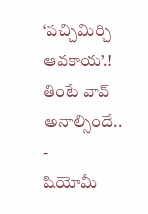‘పచ్చిమిర్చి ఆవకాయ’.! తింటే వావ్ అనాల్సిందే..
-
షియోమీ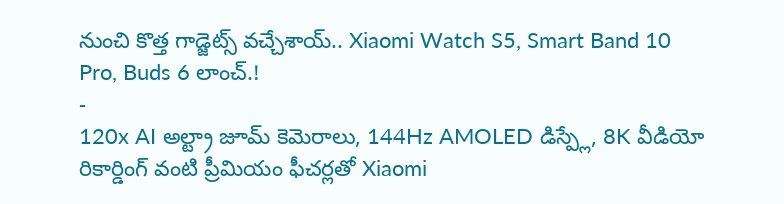నుంచి కొత్త గాడ్జెట్స్ వచ్చేశాయ్.. Xiaomi Watch S5, Smart Band 10 Pro, Buds 6 లాంచ్.!
-
120x AI అల్ట్రా జూమ్ కెమెరాలు, 144Hz AMOLED డిస్ప్లే, 8K వీడియో రికార్డింగ్ వంటి ప్రీమియం ఫీచర్లతో Xiaomi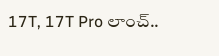17T, 17T Pro లాంచ్..